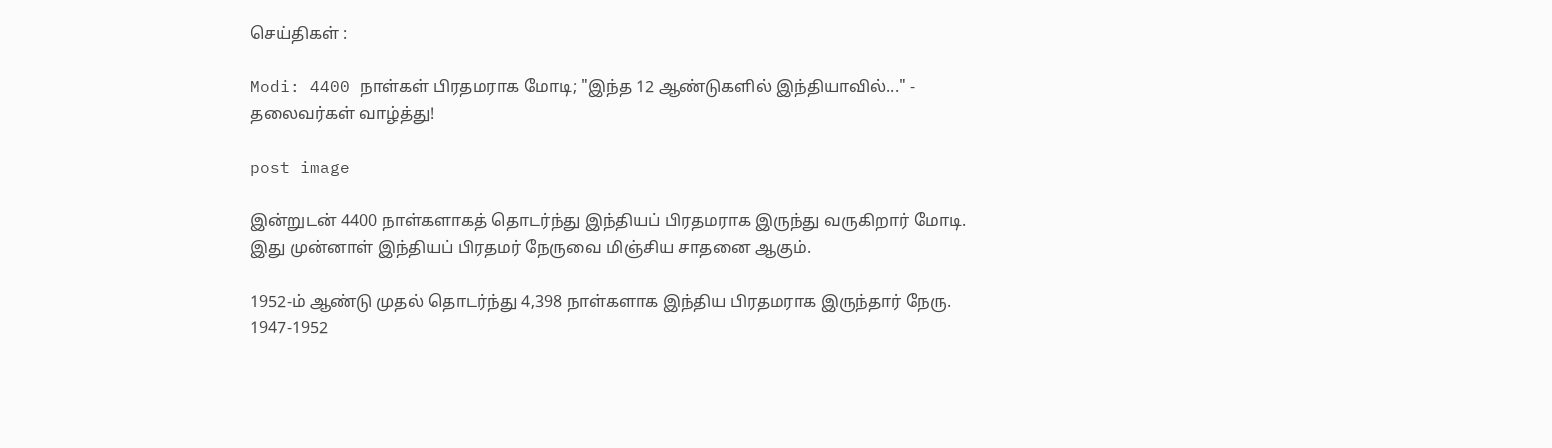செய்திகள் :

Modi: 4400 நாள்கள் பிரதமராக மோடி; "இந்த 12 ஆண்டுகளில் இந்தியாவில்..." - தலைவர்கள் வாழ்த்து!

post image

இன்றுடன் 4400 நாள்களாகத் தொடர்ந்து இந்தியப் பிரதமராக இருந்து வருகிறார் மோடி. இது முன்னாள் இந்தியப் பிரதமர் நேருவை மிஞ்சிய சாதனை ஆகும்.

1952-ம் ஆண்டு முதல் தொடர்ந்து 4,398 நாள்களாக இந்திய பிரதமராக இருந்தார் நேரு. 1947-1952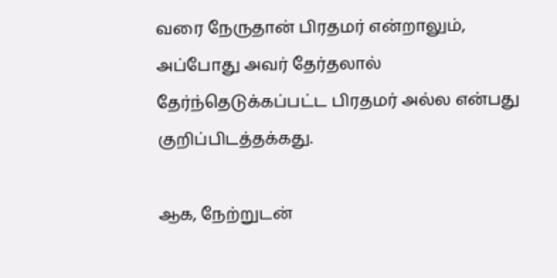வரை நேருதான் பிரதமர் என்றாலும், அப்போது அவர் தேர்தலால் தேர்ந்தெடுக்கப்பட்ட பிரதமர் அல்ல என்பது குறிப்பிடத்தக்கது.

ஆக, நேற்றுடன்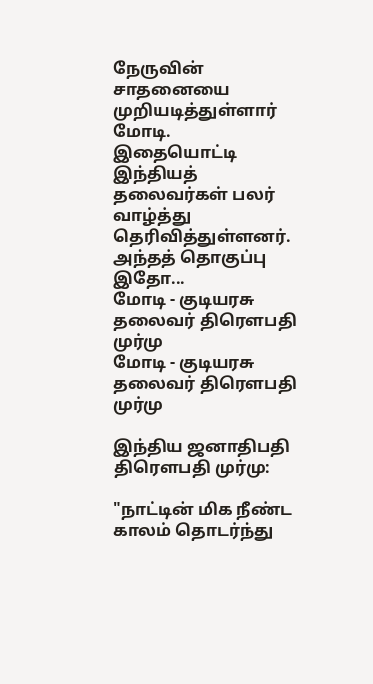நேருவின் சாதனையை முறியடித்துள்ளார் மோடி. இதையொட்டி இந்தியத் தலைவர்கள் பலர் வாழ்த்து தெரிவித்துள்ளனர். அந்தத் தொகுப்பு இதோ...
மோடி - குடியரசு தலைவர் திரௌபதி முர்மு
மோடி - குடியரசு தலைவர் திரௌபதி முர்மு

இந்திய ஜனாதிபதி திரௌபதி முர்மு:

"நாட்டின் மிக நீண்ட காலம் தொடர்ந்து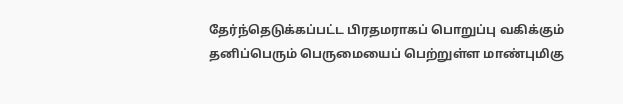தேர்ந்தெடுக்கப்பட்ட பிரதமராகப் பொறுப்பு வகிக்கும் தனிப்பெரும் பெருமையைப் பெற்றுள்ள மாண்புமிகு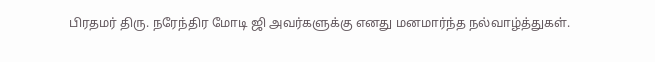பிரதமர் திரு. நரேந்திர மோடி ஜி அவர்களுக்கு எனது மனமார்ந்த நல்வாழ்த்துகள்.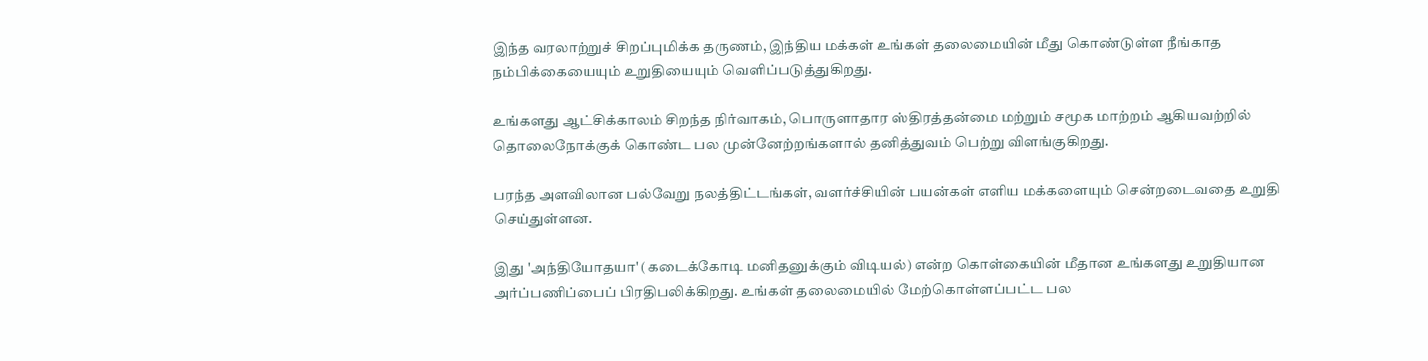இந்த வரலாற்றுச் சிறப்புமிக்க தருணம், இந்திய மக்கள் உங்கள் தலைமையின் மீது கொண்டுள்ள நீங்காத நம்பிக்கையையும் உறுதியையும் வெளிப்படுத்துகிறது.

உங்களது ஆட்சிக்காலம் சிறந்த நிர்வாகம், பொருளாதார ஸ்திரத்தன்மை மற்றும் சமூக மாற்றம் ஆகியவற்றில் தொலைநோக்குக் கொண்ட பல முன்னேற்றங்களால் தனித்துவம் பெற்று விளங்குகிறது.

பரந்த அளவிலான பல்வேறு நலத்திட்டங்கள், வளர்ச்சியின் பயன்கள் எளிய மக்களையும் சென்றடைவதை உறுதி செய்துள்ளன.

இது 'அந்தியோதயா' (கடைக்கோடி மனிதனுக்கும் விடியல்) என்ற கொள்கையின் மீதான உங்களது உறுதியான அர்ப்பணிப்பைப் பிரதிபலிக்கிறது. உங்கள் தலைமையில் மேற்கொள்ளப்பட்ட பல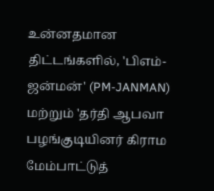உன்னதமான திட்டங்களில், 'பிஎம்-ஜன்மன்' (PM-JANMAN) மற்றும் 'தர்தி ஆபவா பழங்குடியினர் கிராம மேம்பாட்டுத்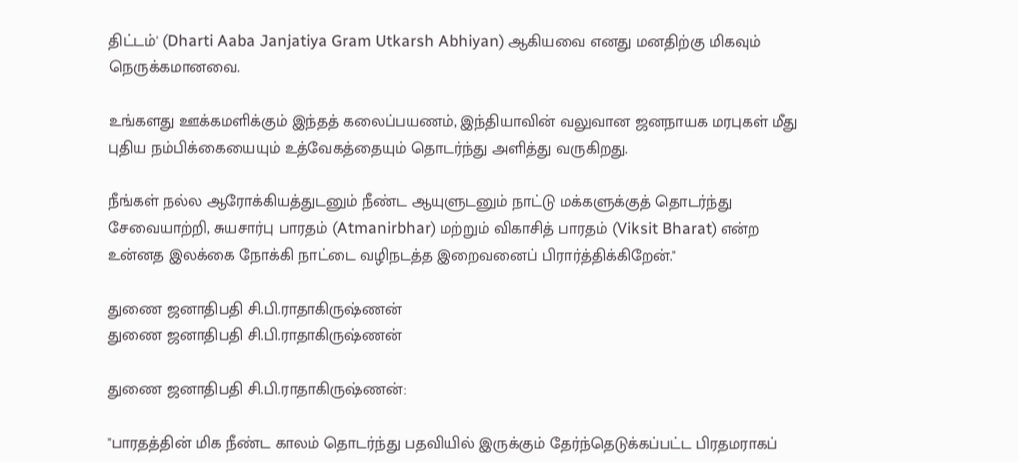திட்டம்' (Dharti Aaba Janjatiya Gram Utkarsh Abhiyan) ஆகியவை எனது மனதிற்கு மிகவும் நெருக்கமானவை.

உங்களது ஊக்கமளிக்கும் இந்தத் கலைப்பயணம், இந்தியாவின் வலுவான ஜனநாயக மரபுகள் மீது புதிய நம்பிக்கையையும் உத்வேகத்தையும் தொடர்ந்து அளித்து வருகிறது.

நீங்கள் நல்ல ஆரோக்கியத்துடனும் நீண்ட ஆயுளுடனும் நாட்டு மக்களுக்குத் தொடர்ந்து சேவையாற்றி, சுயசார்பு பாரதம் (Atmanirbhar) மற்றும் விகாசித் பாரதம் (Viksit Bharat) என்ற உன்னத இலக்கை நோக்கி நாட்டை வழிநடத்த இறைவனைப் பிரார்த்திக்கிறேன்."

துணை ஜனாதிபதி சி.பி.ராதாகிருஷ்ணன்
துணை ஜனாதிபதி சி.பி.ராதாகிருஷ்ணன்

துணை ஜனாதிபதி சி.பி.ராதாகிருஷ்ணன்:

"பாரதத்தின் மிக நீண்ட காலம் தொடர்ந்து பதவியில் இருக்கும் தேர்ந்தெடுக்கப்பட்ட பிரதமராகப்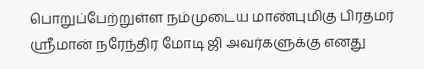பொறுப்பேற்றுள்ள நம்முடைய மாண்புமிகு பிரதமர் ஸ்ரீமான் நரேந்திர மோடி ஜி அவர்களுக்கு எனது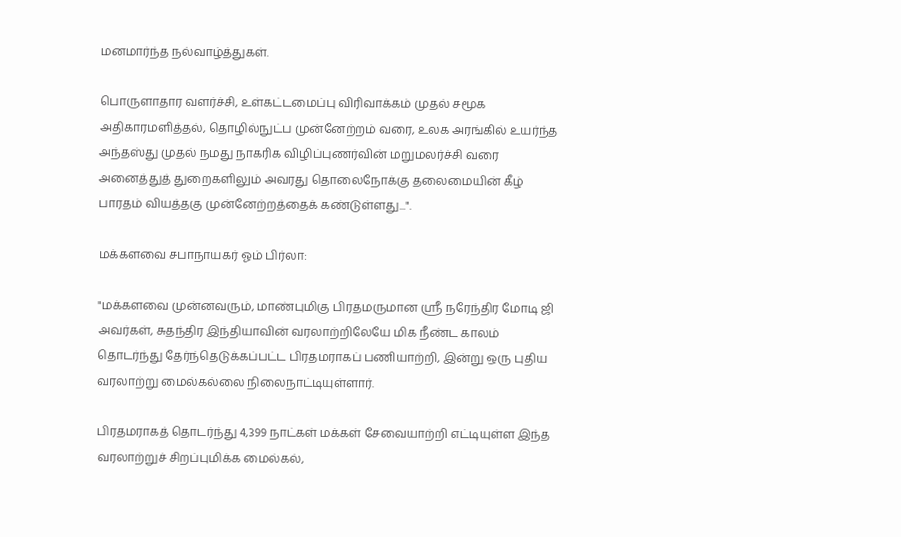மனமார்ந்த நல்வாழ்த்துகள்.

பொருளாதார வளர்ச்சி, உள்கட்டமைப்பு விரிவாக்கம் முதல் சமூக அதிகாரமளித்தல், தொழில்நுட்ப முன்னேற்றம் வரை, உலக அரங்கில் உயர்ந்த அந்தஸ்து முதல் நமது நாகரிக விழிப்புணர்வின் மறுமலர்ச்சி வரை அனைத்துத் துறைகளிலும் அவரது தொலைநோக்கு தலைமையின் கீழ் பாரதம் வியத்தகு முன்னேற்றத்தைக் கண்டுள்ளது...".

மக்களவை சபாநாயகர் ஓம் பிர்லா:

"மக்களவை முன்னவரும், மாண்புமிகு பிரதமருமான ஸ்ரீ நரேந்திர மோடி ஜி அவர்கள், சுதந்திர இந்தியாவின் வரலாற்றிலேயே மிக நீண்ட காலம் தொடர்ந்து தேர்ந்தெடுக்கப்பட்ட பிரதமராகப் பணியாற்றி, இன்று ஒரு புதிய வரலாற்று மைல்கல்லை நிலைநாட்டியுள்ளார்.

பிரதமராகத் தொடர்ந்து 4,399 நாட்கள் மக்கள் சேவையாற்றி எட்டியுள்ள இந்த வரலாற்றுச் சிறப்புமிக்க மைல்கல்,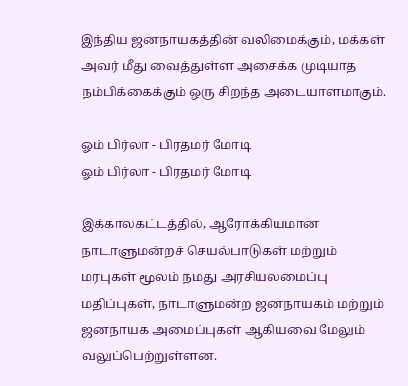இந்திய ஜனநாயகத்தின் வலிமைக்கும், மக்கள் அவர் மீது வைத்துள்ள அசைக்க முடியாத நம்பிக்கைக்கும் ஒரு சிறந்த அடையாளமாகும்.

ஓம் பிர்லா - பிரதமர் மோடி
ஓம் பிர்லா - பிரதமர் மோடி

இக்காலகட்டத்தில், ஆரோக்கியமான நாடாளுமன்றச் செயல்பாடுகள் மற்றும் மரபுகள் மூலம் நமது அரசியலமைப்பு மதிப்புகள், நாடாளுமன்ற ஜனநாயகம் மற்றும் ஜனநாயக அமைப்புகள் ஆகியவை மேலும் வலுப்பெற்றுள்ளன.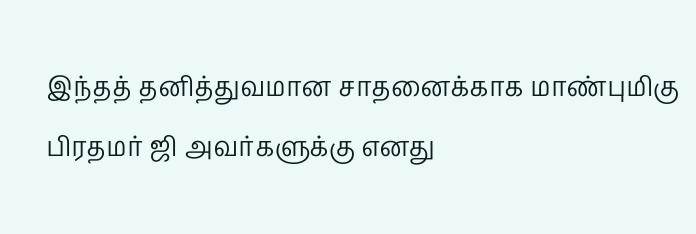இந்தத் தனித்துவமான சாதனைக்காக மாண்புமிகு பிரதமர் ஜி அவர்களுக்கு எனது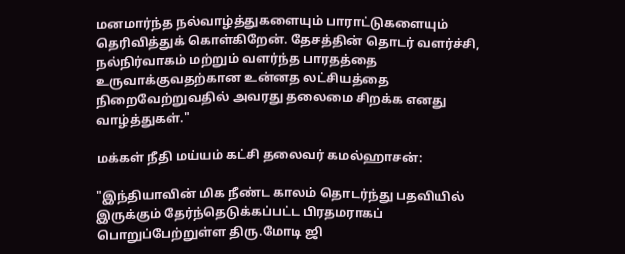மனமார்ந்த நல்வாழ்த்துகளையும் பாராட்டுகளையும் தெரிவித்துக் கொள்கிறேன். தேசத்தின் தொடர் வளர்ச்சி, நல்நிர்வாகம் மற்றும் வளர்ந்த பாரதத்தை உருவாக்குவதற்கான உன்னத லட்சியத்தை நிறைவேற்றுவதில் அவரது தலைமை சிறக்க எனது வாழ்த்துகள்."

மக்கள் நீதி மய்யம் கட்சி தலைவர் கமல்ஹாசன்:

"இந்தியாவின் மிக நீண்ட காலம் தொடர்ந்து பதவியில் இருக்கும் தேர்ந்தெடுக்கப்பட்ட பிரதமராகப் பொறுப்பேற்றுள்ள திரு.மோடி ஜி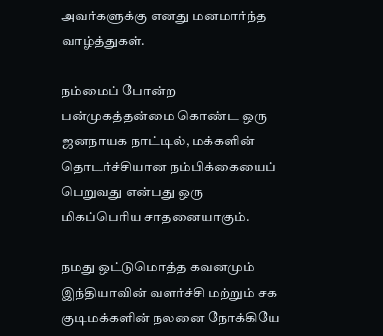அவர்களுக்கு எனது மனமார்ந்த வாழ்த்துகள்.

நம்மைப் போன்ற பன்முகத்தன்மை கொண்ட ஒரு ஜனநாயக நாட்டில், மக்களின் தொடர்ச்சியான நம்பிக்கையைப் பெறுவது என்பது ஒரு மிகப்பெரிய சாதனையாகும்.

நமது ஒட்டுமொத்த கவனமும் இந்தியாவின் வளர்ச்சி மற்றும் சக குடிமக்களின் நலனை நோக்கியே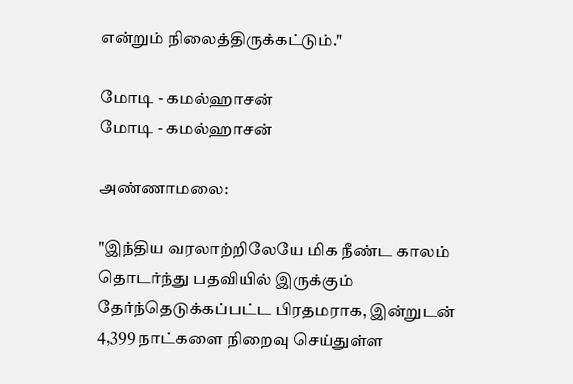என்றும் நிலைத்திருக்கட்டும்."

மோடி - கமல்ஹாசன்
மோடி - கமல்ஹாசன்

அண்ணாமலை:

"இந்திய வரலாற்றிலேயே மிக நீண்ட காலம் தொடர்ந்து பதவியில் இருக்கும் தேர்ந்தெடுக்கப்பட்ட பிரதமராக, இன்றுடன் 4,399 நாட்களை நிறைவு செய்துள்ள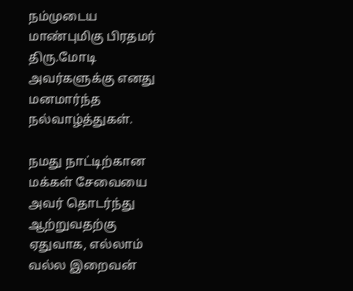நம்முடைய மாண்புமிகு பிரதமர் திரு.மோடி அவர்களுக்கு எனது மனமார்ந்த நல்வாழ்த்துகள்.

நமது நாட்டிற்கான மக்கள் சேவையை அவர் தொடர்ந்து ஆற்றுவதற்கு ஏதுவாக, எல்லாம் வல்ல இறைவன்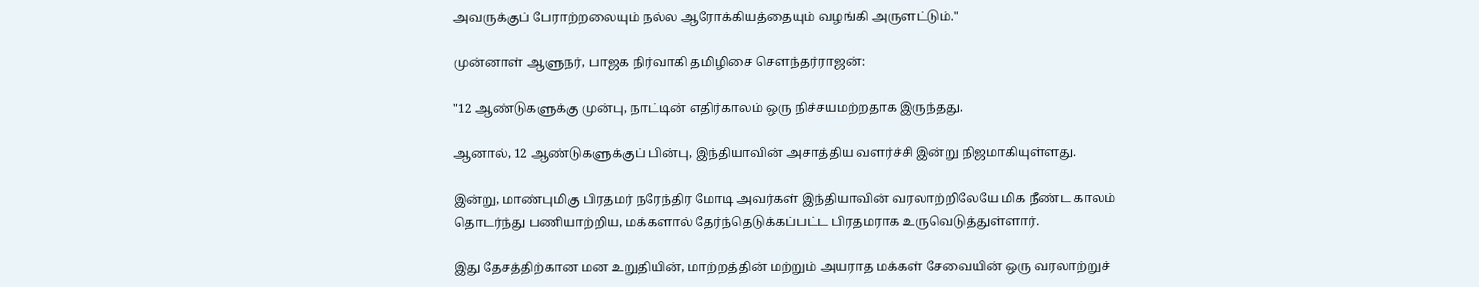அவருக்குப் பேராற்றலையும் நல்ல ஆரோக்கியத்தையும் வழங்கி அருளட்டும்."

முன்னாள் ஆளுநர், பாஜக நிர்வாகி தமிழிசை சௌந்தர்ராஜன்:

"12 ஆண்டுகளுக்கு முன்பு, நாட்டின் எதிர்காலம் ஒரு நிச்சயமற்றதாக இருந்தது.

ஆனால், 12 ஆண்டுகளுக்குப் பின்பு, இந்தியாவின் அசாத்திய வளர்ச்சி இன்று நிஜமாகியுள்ளது.

இன்று, மாண்புமிகு பிரதமர் நரேந்திர மோடி அவர்கள் இந்தியாவின் வரலாற்றிலேயே மிக நீண்ட காலம் தொடர்ந்து பணியாற்றிய, மக்களால் தேர்ந்தெடுக்கப்பட்ட பிரதமராக உருவெடுத்துள்ளார்.

இது தேசத்திற்கான மன உறுதியின், மாற்றத்தின் மற்றும் அயராத மக்கள் சேவையின் ஒரு வரலாற்றுச்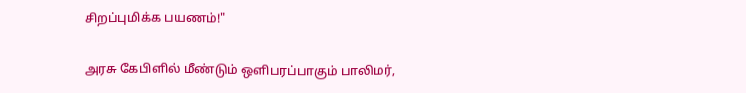சிறப்புமிக்க பயணம்!"

அரசு கேபிளில் மீண்டும் ஒளிபரப்பாகும் பாலிமர்,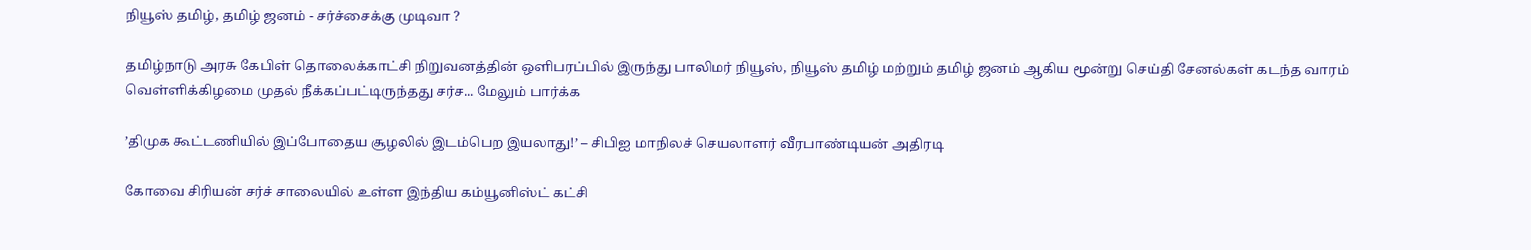நியூஸ் தமிழ், தமிழ் ஜனம் - சர்ச்சைக்கு முடிவா ?

தமிழ்நாடு அரசு கேபிள் தொலைக்காட்சி நிறுவனத்தின் ஒளிபரப்பில் இருந்து பாலிமர் நியூஸ், நியூஸ் தமிழ் மற்றும் தமிழ் ஜனம் ஆகிய மூன்று செய்தி சேனல்கள் கடந்த வாரம் வெள்ளிக்கிழமை முதல் நீக்கப்பட்டிருந்தது சர்ச... மேலும் பார்க்க

’திமுக கூட்டணியில் இப்போதைய சூழலில் இடம்பெற இயலாது!’ – சிபிஐ மாநிலச் செயலாளர் வீரபாண்டியன் அதிரடி

கோவை சிரியன் சர்ச் சாலையில் உள்ள இந்திய கம்யூனிஸ்ட் கட்சி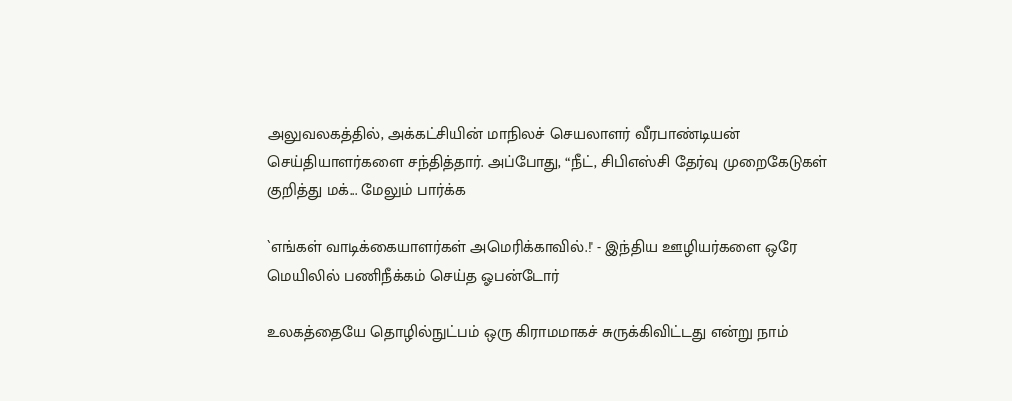அலுவலகத்தில், அக்கட்சியின் மாநிலச் செயலாளர் வீரபாண்டியன் செய்தியாளர்களை சந்தித்தார். அப்போது, “நீட், சிபிஎஸ்சி தேர்வு முறைகேடுகள் குறித்து மக்... மேலும் பார்க்க

`எங்கள் வாடிக்கையாளர்கள் அமெரிக்காவில்.!' - இந்திய ஊழியர்களை ஒரே மெயிலில் பணிநீக்கம் செய்த ஓபன்டோர்

உலகத்தையே தொழில்நுட்பம் ஒரு கிராமமாகச் சுருக்கிவிட்டது என்று நாம்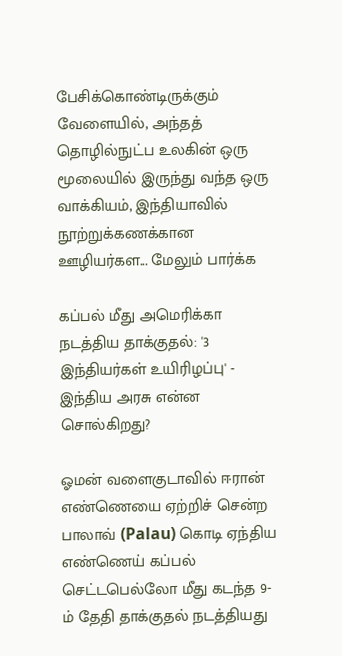பேசிக்கொண்டிருக்கும் வேளையில், அந்தத் தொழில்நுட்ப உலகின் ஒரு மூலையில் இருந்து வந்த ஒரு வாக்கியம், இந்தியாவில் நூற்றுக்கணக்கான ஊழியர்கள... மேலும் பார்க்க

கப்பல் மீது அமெரிக்கா நடத்திய தாக்குதல்: '3 இந்தியர்கள் உயிரிழப்பு' - இந்திய அரசு என்ன சொல்கிறது?

ஓமன் வளைகுடாவில் ஈரான் எண்ணெயை ஏற்றிச் சென்ற பாலாவ் (Palau) கொடி ஏந்திய எண்ணெய் கப்பல் செட்டபெல்லோ மீது கடந்த 9-ம் தேதி தாக்குதல் நடத்தியது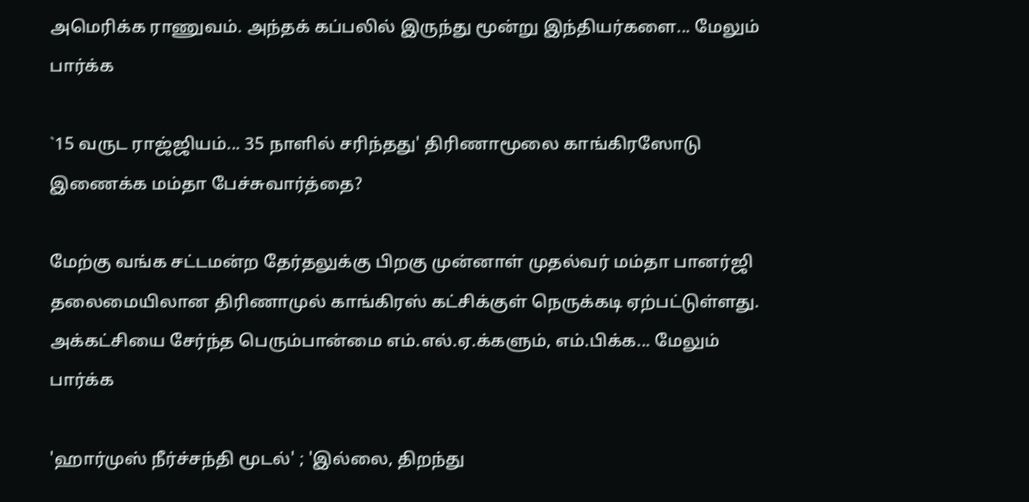அமெரிக்க ராணுவம். அந்தக் கப்பலில் இருந்து மூன்று இந்தியர்களை... மேலும் பார்க்க

`15 வருட ராஜ்ஜியம்... 35 நாளில் சரிந்தது' திரிணாமூலை காங்கிரஸோடு இணைக்க மம்தா பேச்சுவார்த்தை?

மேற்கு வங்க சட்டமன்ற தேர்தலுக்கு பிறகு முன்னாள் முதல்வர் மம்தா பானர்ஜி தலைமையிலான திரிணாமுல் காங்கிரஸ் கட்சிக்குள் நெருக்கடி ஏற்பட்டுள்ளது. அக்கட்சியை சேர்ந்த பெரும்பான்மை எம்.எல்.ஏ.க்களும், எம்.பிக்க... மேலும் பார்க்க

'ஹார்முஸ் நீர்ச்சந்தி மூடல்' ; 'இல்லை, திறந்து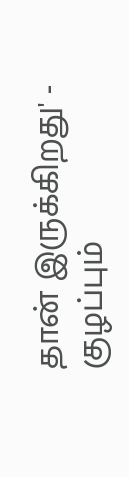தான் இருக்கிறது' - குழப்பும்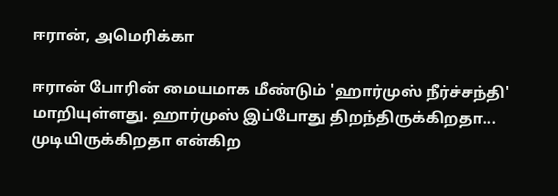ஈரான், அமெரிக்கா

ஈரான் போரின் மையமாக மீண்டும் 'ஹார்முஸ் நீர்ச்சந்தி' மாறியுள்ளது. ஹார்முஸ் இப்போது திறந்திருக்கிறதா... முடியிருக்கிறதா என்கிற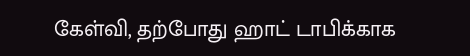கேள்வி, தற்போது ஹாட் டாபிக்காக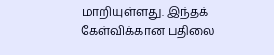மாறியுள்ளது. இந்தக் கேள்விக்கான பதிலை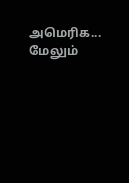அமெரிக... மேலும்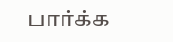பார்க்க